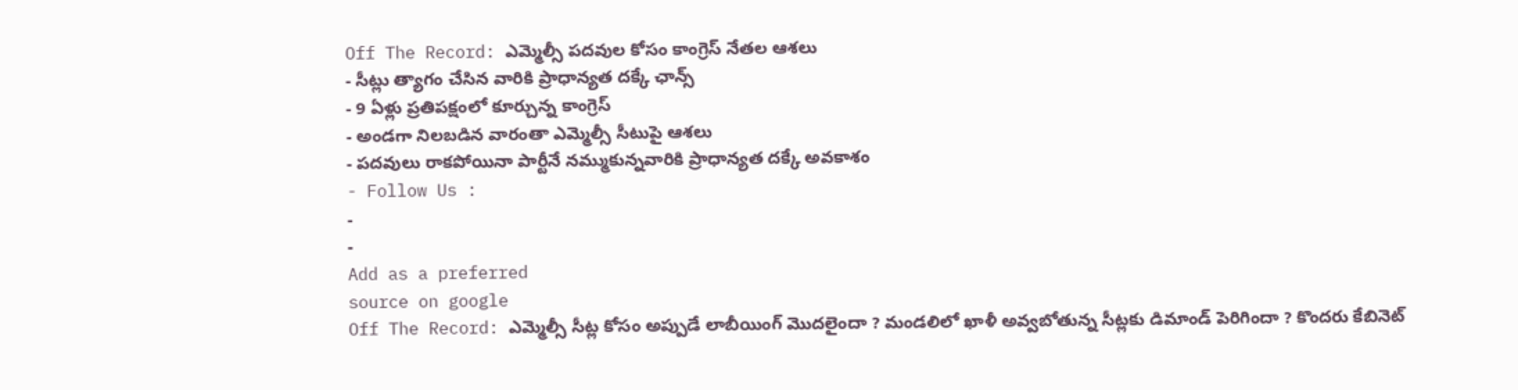Off The Record: ఎమ్మెల్సీ పదవుల కోసం కాంగ్రెస్ నేతల ఆశలు
- సీట్లు త్యాగం చేసిన వారికి ప్రాధాన్యత దక్కే ఛాన్స్
- 9 ఏళ్లు ప్రతిపక్షంలో కూర్చున్న కాంగ్రెస్
- అండగా నిలబడిన వారంతా ఎమ్మెల్సీ సీటుపై ఆశలు
- పదవులు రాకపోయినా పార్టీనే నమ్ముకున్నవారికి ప్రాధాన్యత దక్కే అవకాశం
- Follow Us :
-
-
Add as a preferred
source on google
Off The Record: ఎమ్మెల్సీ సీట్ల కోసం అప్పుడే లాబీయింగ్ మొదలైందా ? మండలిలో ఖాళీ అవ్వబోతున్న సీట్లకు డిమాండ్ పెరిగిందా ? కొందరు కేబినెట్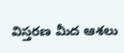విస్తరణ మీద ఆశలు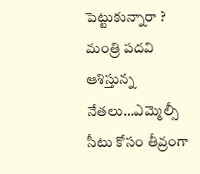పెట్టుకున్నారా ? మంత్రి పదవి ఆశిస్తున్న నేతలు…ఎమ్మెల్సీ సీటు కోసం తీవ్రంగా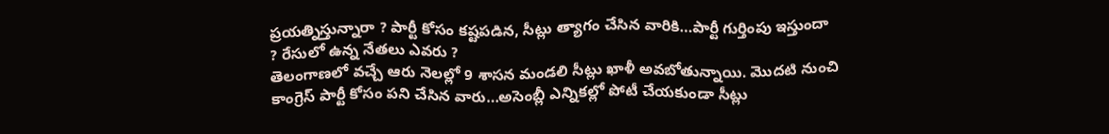ప్రయత్నిస్తున్నారా ? పార్టీ కోసం కష్టపడిన, సీట్లు త్యాగం చేసిన వారికి…పార్టీ గుర్తింపు ఇస్తుందా ? రేసులో ఉన్న నేతలు ఎవరు ?
తెలంగాణలో వచ్చే ఆరు నెలల్లో 9 శాసన మండలి సీట్లు ఖాళీ అవబోతున్నాయి. మొదటి నుంచి కాంగ్రెస్ పార్టీ కోసం పని చేసిన వారు…అసెంబ్లీ ఎన్నికల్లో పోటీ చేయకుండా సీట్లు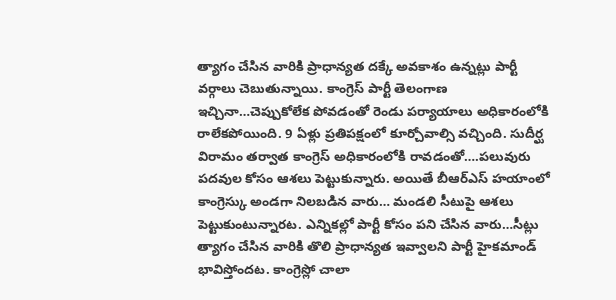త్యాగం చేసిన వారికి ప్రాధాన్యత దక్కే అవకాశం ఉన్నట్లు పార్టీ వర్గాలు చెబుతున్నాయి. కాంగ్రెస్ పార్టీ తెలంగాణ ఇచ్చినా…చెప్పుకోలేక పోవడంతో రెండు పర్యాయాలు అధికారంలోకి రాలేకపోయింది. 9 ఏళ్లు ప్రతిపక్షంలో కూర్చోవాల్సి వచ్చింది. సుదీర్ఘ విరామం తర్వాత కాంగ్రెస్ అధికారంలోకి రావడంతో….పలువురు పదవుల కోసం ఆశలు పెట్టుకున్నారు. అయితే బీఆర్ఎస్ హయాంలో కాంగ్రెస్కు అండగా నిలబడిన వారు… మండలి సీటుపై ఆశలు పెట్టుకుంటున్నారట. ఎన్నికల్లో పార్టీ కోసం పని చేసిన వారు…సీట్లు త్యాగం చేసిన వారికి తొలి ప్రాధాన్యత ఇవ్వాలని పార్టీ హైకమాండ్ భావిస్తోందట. కాంగ్రెస్లో చాలా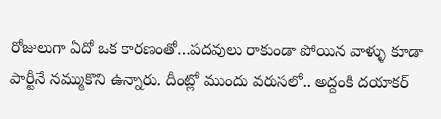రోజులుగా ఏదో ఒక కారణంతో…పదవులు రాకుండా పోయిన వాళ్ళు కూడా పార్టీనే నమ్ముకొని ఉన్నారు. దీంట్లో ముందు వరుసలో.. అద్దంకి దయాకర్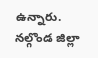ఉన్నారు. నల్గొండ జిల్లా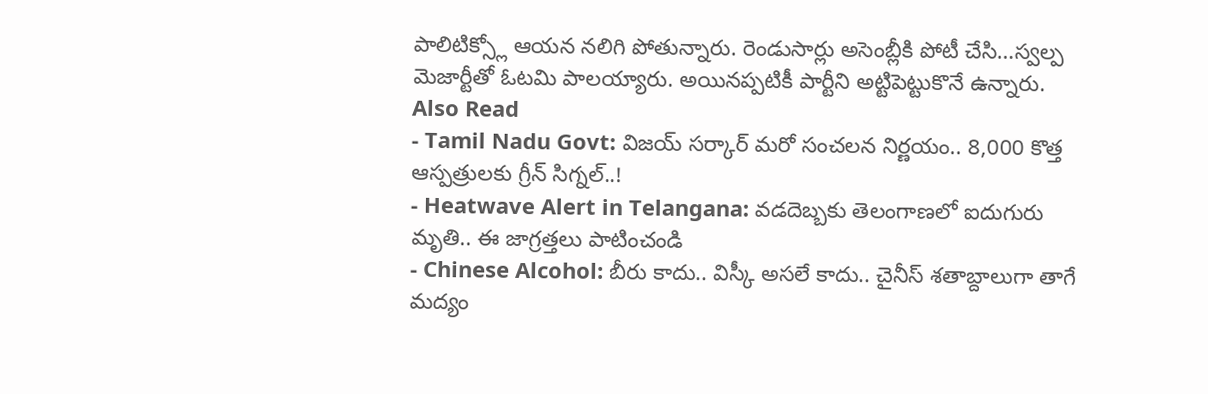పాలిటిక్స్లో ఆయన నలిగి పోతున్నారు. రెండుసార్లు అసెంబ్లీకి పోటీ చేసి…స్వల్ప మెజార్టీతో ఓటమి పాలయ్యారు. అయినప్పటికీ పార్టీని అట్టిపెట్టుకొనే ఉన్నారు.
Also Read
- Tamil Nadu Govt: విజయ్ సర్కార్ మరో సంచలన నిర్ణయం.. 8,000 కొత్త ఆస్పత్రులకు గ్రీన్ సిగ్నల్..!
- Heatwave Alert in Telangana: వడదెబ్బకు తెలంగాణలో ఐదుగురు మృతి.. ఈ జాగ్రత్తలు పాటించండి
- Chinese Alcohol: బీరు కాదు.. విస్కీ అసలే కాదు.. చైనీస్ శతాబ్దాలుగా తాగే మద్యం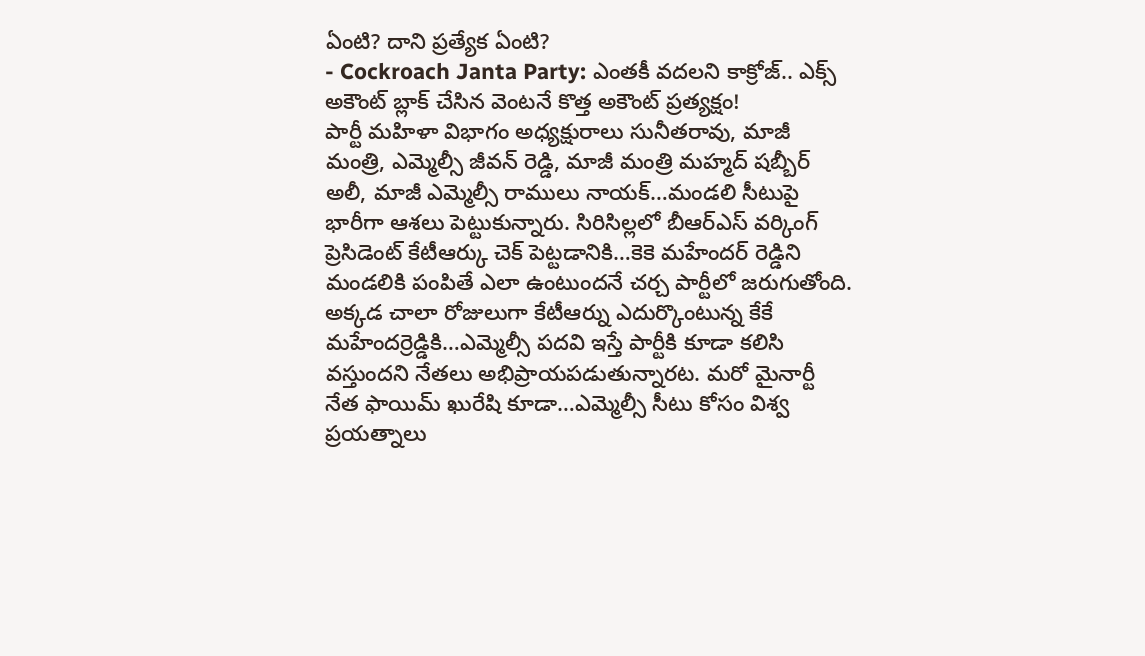ఏంటి? దాని ప్రత్యేక ఏంటి?
- Cockroach Janta Party: ఎంతకీ వదలని కాక్రోజ్.. ఎక్స్ అకౌంట్ బ్లాక్ చేసిన వెంటనే కొత్త అకౌంట్ ప్రత్యక్షం!
పార్టీ మహిళా విభాగం అధ్యక్షురాలు సునీతరావు, మాజీ మంత్రి, ఎమ్మెల్సీ జీవన్ రెడ్డి, మాజీ మంత్రి మహ్మద్ షబ్బీర్ అలీ, మాజీ ఎమ్మెల్సీ రాములు నాయక్…మండలి సీటుపై భారీగా ఆశలు పెట్టుకున్నారు. సిరిసిల్లలో బీఆర్ఎస్ వర్కింగ్ ప్రెసిడెంట్ కేటీఆర్కు చెక్ పెట్టడానికి…కెకె మహేందర్ రెడ్డిని మండలికి పంపితే ఎలా ఉంటుందనే చర్చ పార్టీలో జరుగుతోంది. అక్కడ చాలా రోజులుగా కేటీఆర్ను ఎదుర్కొంటున్న కేకే మహేందర్రెడ్డికి…ఎమ్మెల్సీ పదవి ఇస్తే పార్టీకి కూడా కలిసి వస్తుందని నేతలు అభిప్రాయపడుతున్నారట. మరో మైనార్టీ నేత ఫాయిమ్ ఖురేషి కూడా…ఎమ్మెల్సీ సీటు కోసం విశ్వ ప్రయత్నాలు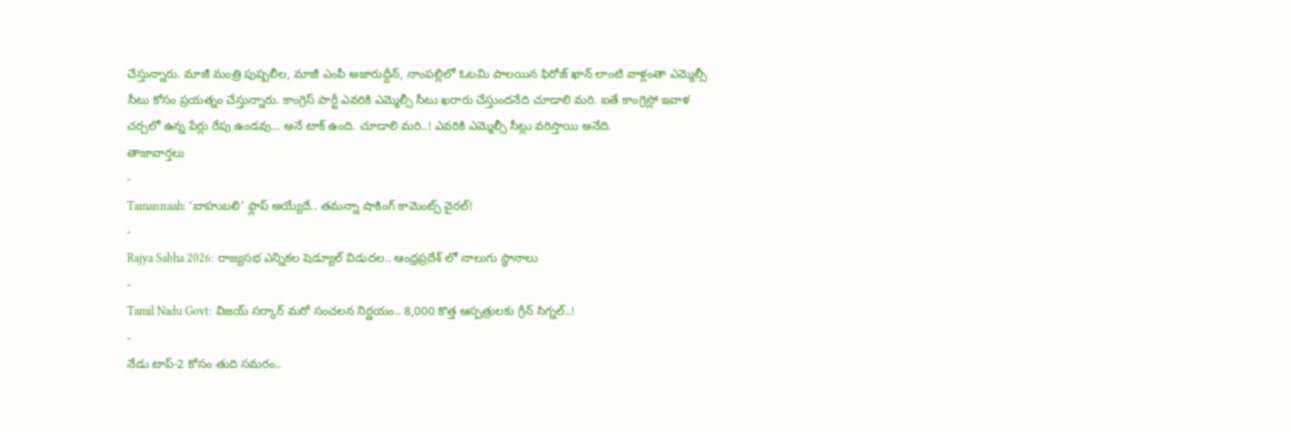చేస్తున్నారు. మాజీ మంత్రి పుష్పలీల, మాజీ ఎంపీ అజారుద్దీన్, నాంపల్లిలో ఓటమి పాలయిన ఫిరోజ్ ఖాన్ లాంటి వాళ్లంతా ఎమ్మెల్సీ సీటు కోసం ప్రయత్నం చేస్తున్నారు. కాంగ్రెస్ పార్టీ ఎవరికి ఎమ్మెల్సీ సీటు ఖరారు చేస్తుందనేది చూడాలి మరి. ఐతే కాంగ్రెస్లో ఇవాళ చర్చలో ఉన్న పేర్లు రేపు ఉండవు… అనే టాక్ ఉంది. చూడాలి మరి..! ఎవరికి ఎమ్మెల్సీ సీట్లు వరిస్తాయి అనేది.
తాజావార్తలు
-
Tamannaah: ‘బాహుబలి’ ఫ్లాప్ అయ్యేదే.. తమన్నా షాకింగ్ కామెంట్స్ వైరల్!
-
Rajya Sabha 2026: రాజ్యసభ ఎన్నికల షెడ్యూల్ విడుదల.. ఆంధ్రప్రదేశ్ లో నాలుగు స్థానాలు
-
Tamil Nadu Govt: విజయ్ సర్కార్ మరో సంచలన నిర్ణయం.. 8,000 కొత్త ఆస్పత్రులకు గ్రీన్ సిగ్నల్..!
-
నేడు టాప్-2 కోసం తుది సమరం..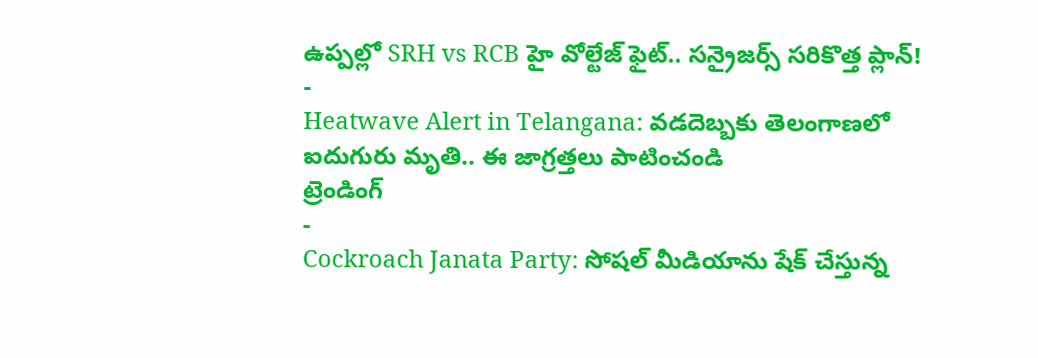ఉప్పల్లో SRH vs RCB హై వోల్టేజ్ ఫైట్.. సన్రైజర్స్ సరికొత్త ప్లాన్!
-
Heatwave Alert in Telangana: వడదెబ్బకు తెలంగాణలో ఐదుగురు మృతి.. ఈ జాగ్రత్తలు పాటించండి
ట్రెండింగ్
-
Cockroach Janata Party: సోషల్ మీడియాను షేక్ చేస్తున్న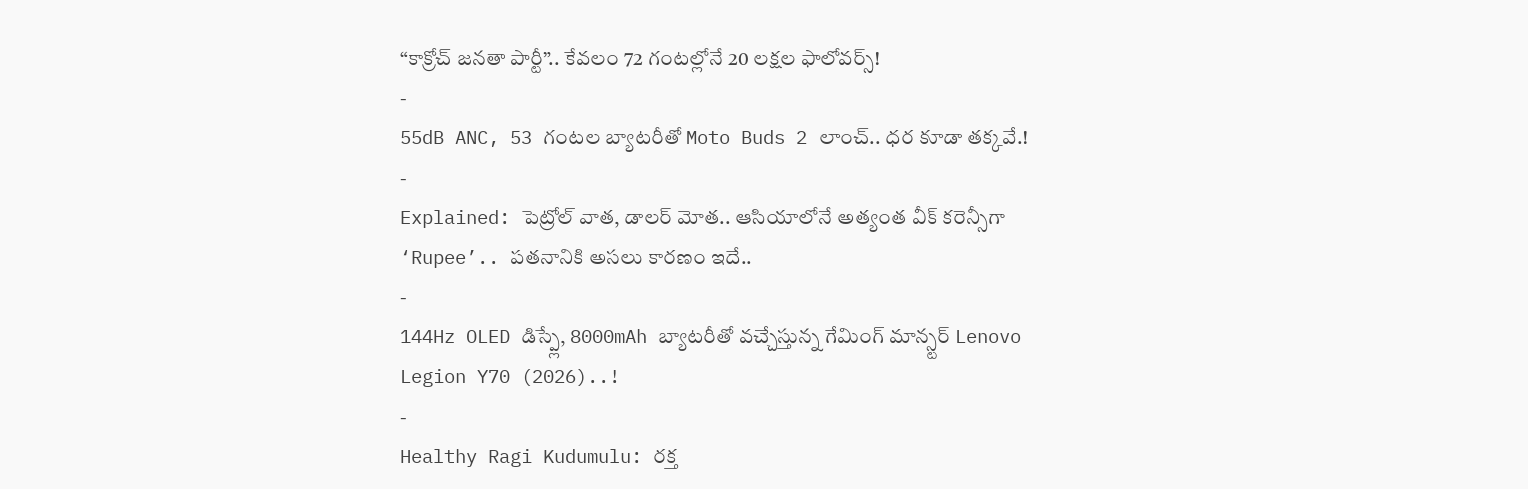“కాక్రోచ్ జనతా పార్టీ”.. కేవలం 72 గంటల్లోనే 20 లక్షల ఫాలోవర్స్!
-
55dB ANC, 53 గంటల బ్యాటరీతో Moto Buds 2 లాంచ్.. ధర కూడా తక్కవే.!
-
Explained: పెట్రోల్ వాత, డాలర్ మోత.. ఆసియాలోనే అత్యంత వీక్ కరెన్సీగా ‘Rupee’.. పతనానికి అసలు కారణం ఇదే..
-
144Hz OLED డిస్ప్లే, 8000mAh బ్యాటరీతో వచ్చేస్తున్న గేమింగ్ మాన్స్టర్ Lenovo Legion Y70 (2026)..!
-
Healthy Ragi Kudumulu: రక్త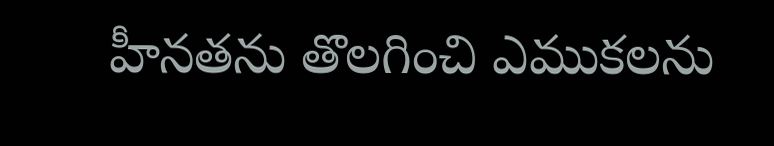హీనతను తొలగించి ఎముకలను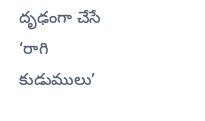దృఢంగా చేసే ‘రాగి కుడుములు’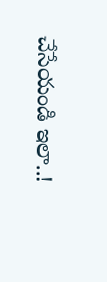చేసేయండి ఇలా..!